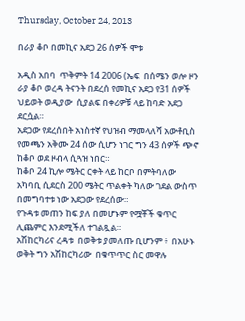Thursday, October 24, 2013

በራያ ቆቦ በመኪና አደጋ 26 ሰዎች ሞቱ

አዲስ አበባ  ጥቅምት 14 2006 (ኤፍ  በሰሜን ወሎ ዞን ራያ ቆቦ ወረዳ ትናንት በደረሰ የመኪና አደጋ የ31 ሰዎች ህይወት ወዲያው  ሲያልፍ በቀሪዎቹ ላይ ከባድ አደጋ ደርሷል።
አደጋው የደረሰበት አነስተኛ የህዝብ ማመላለሻ አውቶቢስ የመጫን አቅሙ 24 ሰው ሲሆን ነገር ግን 43 ሰዎች ጭኖ ከቆቦ ወደ ዞብላ ሲጓዝ ነበር።
ከቆቦ 24 ኪሎ ሜትር ርቀት ላይ ከርቦ በምትባለው አካባቢ ሲደርስ 200 ሜትር ጥልቀት ካለው ገደል ውስጥ በመግባተቱ ነው አደጋው የደረሰው።
የጉዳቱ መጠን ከፍ ያለ በመሆኑም የሟቾች ቁጥር ሊጨምር እንደሚችለ ተገልጿል።
አሽከርካሪና ረዳቱ  በወቅቱ ያመለጡ ቢሆንም ፥  በአሁኑ ወቅት ግን አሽከርካሪው  በቁጥጥር ስር መዋሉ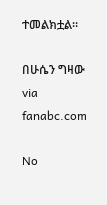ተመልክቷል።

በሁሴን ግዛው
via fanabc.com

No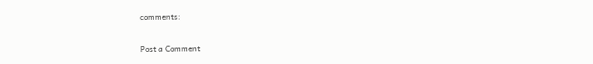comments:

Post a Comment